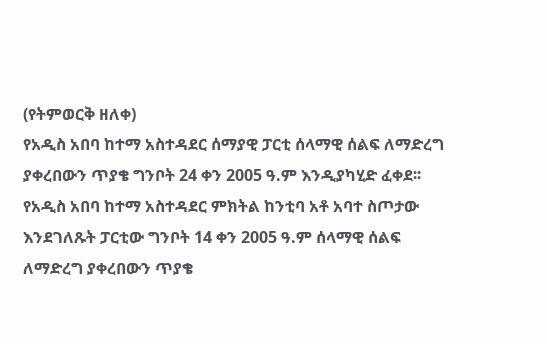(የትምወርቅ ዘለቀ)
የአዲስ አበባ ከተማ አስተዳደር ሰማያዊ ፓርቲ ሰላማዊ ሰልፍ ለማድረግ ያቀረበውን ጥያቄ ግንቦት 24 ቀን 2005 ዓ.ም እንዲያካሂድ ፈቀደ፡፡
የአዲስ አበባ ከተማ አስተዳደር ምክትል ከንቲባ አቶ አባተ ስጦታው እንደገለጹት ፓርቲው ግንቦት 14 ቀን 2005 ዓ.ም ሰላማዊ ሰልፍ ለማድረግ ያቀረበውን ጥያቄ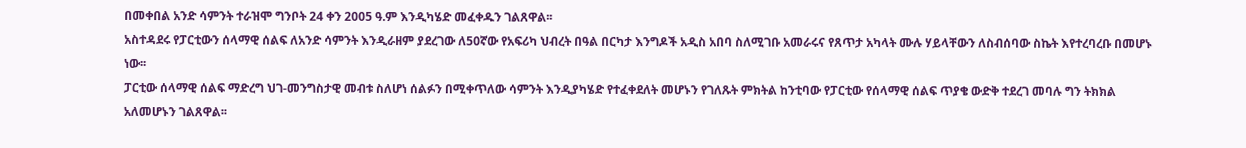በመቀበል አንድ ሳምንት ተራዝሞ ግንቦት 24 ቀን 2005 ዓ.ም እንዲካሄድ መፈቀዱን ገልጸዋል፡፡
አስተዳደሩ የፓርቲውን ሰላማዊ ሰልፍ ለአንድ ሳምንት እንዲራዘም ያደረገው ለ50ኛው የአፍሪካ ህብረት በዓል በርካታ እንግዶች አዲስ አበባ ስለሚገቡ አመራሩና የጸጥታ አካላት ሙሉ ሃይላቸውን ለስብሰባው ስኬት እየተረባረቡ በመሆኑ ነው፡፡
ፓርቲው ሰላማዊ ሰልፍ ማድረግ ህገ-መንግስታዊ መብቱ ስለሆነ ሰልፉን በሚቀጥለው ሳምንት እንዲያካሄድ የተፈቀደለት መሆኑን የገለጹት ምክትል ከንቲባው የፓርቲው የሰላማዊ ሰልፍ ጥያቄ ውድቅ ተደረገ መባሉ ግን ትክክል አለመሆኑን ገልጸዋል፡፡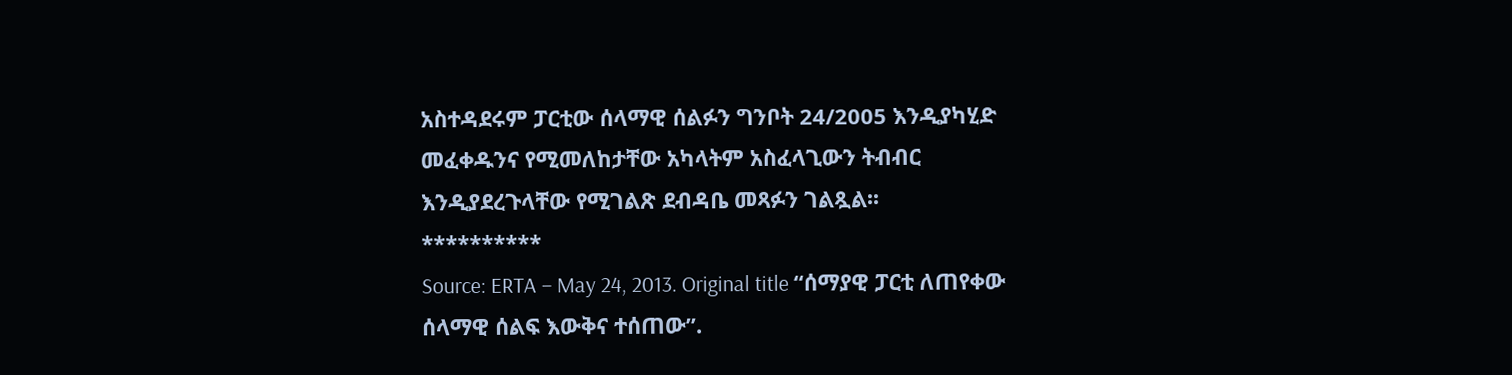አስተዳደሩም ፓርቲው ሰላማዊ ሰልፉን ግንቦት 24/2005 እንዲያካሂድ መፈቀዱንና የሚመለከታቸው አካላትም አስፈላጊውን ትብብር እንዲያደረጉላቸው የሚገልጽ ደብዳቤ መጻፉን ገልጿል፡፡
**********
Source: ERTA – May 24, 2013. Original title “ሰማያዊ ፓርቲ ለጠየቀው ሰላማዊ ሰልፍ እውቅና ተሰጠው”.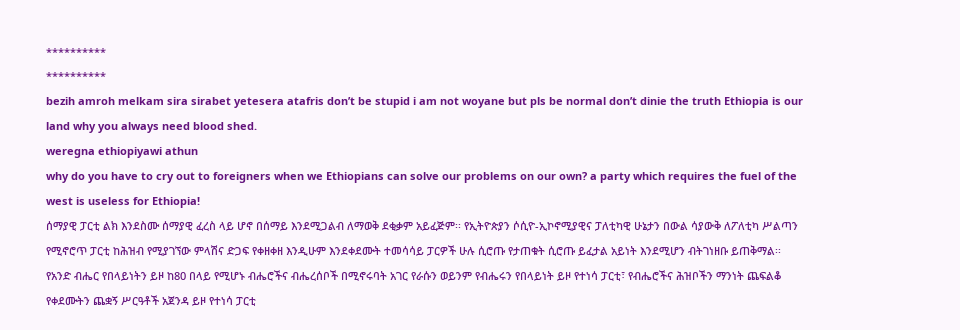**********
**********
bezih amroh melkam sira sirabet yetesera atafris don’t be stupid i am not woyane but pls be normal don’t dinie the truth Ethiopia is our land why you always need blood shed.
weregna ethiopiyawi athun
why do you have to cry out to foreigners when we Ethiopians can solve our problems on our own? a party which requires the fuel of the west is useless for Ethiopia!
ሰማያዊ ፓርቲ ልክ እንደስሙ ሰማያዊ ፈረስ ላይ ሆኖ በሰማይ እንደሚጋልብ ለማወቅ ደቂቃም አይፈጅም፡፡ የኢትዮጵያን ሶሲዮ-ኢኮኖሚያዊና ፓለቲካዊ ሁኔታን በውል ሳያውቅ ለፖለቲካ ሥልጣን የሚኖሮጥ ፓርቲ ከሕዝብ የሚያገኘው ምላሽና ድጋፍ የቀዘቀዘ እንዲሁም እንደቀደሙት ተመሳሳይ ፓርዎች ሁሉ ሲሮጡ የታጠቁት ሲሮጡ ይፈታል አይነት እንደሚሆን ብትገነዘቡ ይጠቅማል፡፡
የአንድ ብሔር የበላይነትን ይዞ ከ80 በላይ የሚሆኑ ብሔሮችና ብሔረሰቦች በሚኖሩባት አገር የራሱን ወይንም የብሔሩን የበላይነት ይዞ የተነሳ ፓርቲ፣ የብሔሮችና ሕዝቦችን ማንነት ጨፍልቆ የቀደሙትን ጨቋኝ ሥርዓቶች አጀንዳ ይዞ የተነሳ ፓርቲ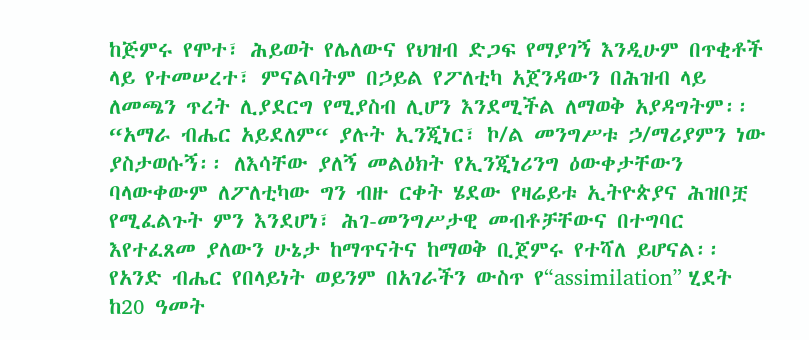ከጅምሩ የሞተ፣ ሕይወት የሌለውና የህዝብ ድጋፍ የማያገኝ እንዲሁም በጥቂቶች ላይ የተመሠረተ፣ ምናልባትም በኃይል የፖለቲካ አጀንዳውን በሕዝብ ላይ ለመጫን ጥረት ሊያደርግ የሚያስብ ሊሆን እንደሚችል ለማወቅ አያዳግትም፡፡
“አማራ ብሔር አይደለም“ ያሉት ኢንጂነር፣ ኮ/ል መንግሥቱ ኃ/ማሪያምን ነው ያስታወሱኝ፡፡ ለእሳቸው ያለኝ መልዕክት የኢንጂነሪንግ ዕውቀታቸውን ባላውቀውም ለፖለቲካው ግን ብዙ ርቀት ሄደው የዛሬይቱ ኢትዮጵያና ሕዝቦቿ የሚፈልጉት ምን እንደሆነ፣ ሕገ-መንግሥታዊ መብቶቻቸውና በተግባር እየተፈጸመ ያለውን ሁኔታ ከማጥናትና ከማወቅ ቢጀምሩ የተሻለ ይሆናል፡፡
የአንድ ብሔር የበላይነት ወይንም በአገራችን ውስጥ የ“assimilation” ሂደት ከ20 ዓመት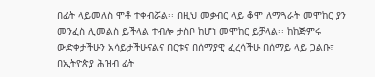በፊት ላይመለስ ሞቶ ተቀብሯል፡፡ በዚህ መቃብር ላይ ቆሞ ለማጓራት መሞከር ያን መንፈስ ሊመልስ ይችላል ተብሎ ታስቦ ከሆነ መሞከር ይቻላል፡፡ ከከጅምሩ ውድቀታችሁን አሳይታችሁናልና በርቱና በሰማያዊ ፈረሳችሁ በሰማይ ላይ ጋልቡ፣ በኢትዮጵያ ሕዝብ ፊት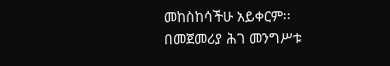መከስከሳችሁ አይቀርም፡፡
በመጀመሪያ ሕገ መንግሥቱ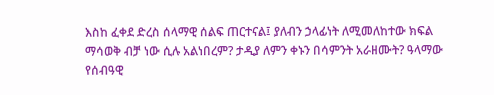እስከ ፈቀደ ድረስ ሰላማዊ ሰልፍ ጠርተናል፤ ያለብን ኃላፊነት ለሚመለከተው ክፍል ማሳወቅ ብቻ ነው ሲሉ አልነበረም? ታዲያ ለምን ቀኑን በሳምንት አራዘሙት? ዓላማው የሰብዓዊ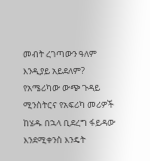መብት ረገጣውን ዓለም እንዲያይ አይደለም? የአሜሪካው ውጭ ጉዳይ ሚንስትርና የአፍሪካ መሪዎች ከሄዱ በኋላ ቢደረግ ፋይዳው እንደሚቀንስ እንዴት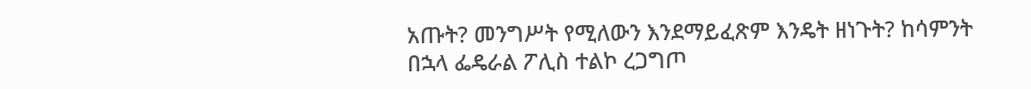አጡት? መንግሥት የሚለውን እንደማይፈጽም እንዴት ዘነጉት? ከሳምንት በኋላ ፌዴራል ፖሊስ ተልኮ ረጋግጦ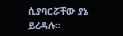ሲያባርሯቸው ያኔ ይረዳሉ።